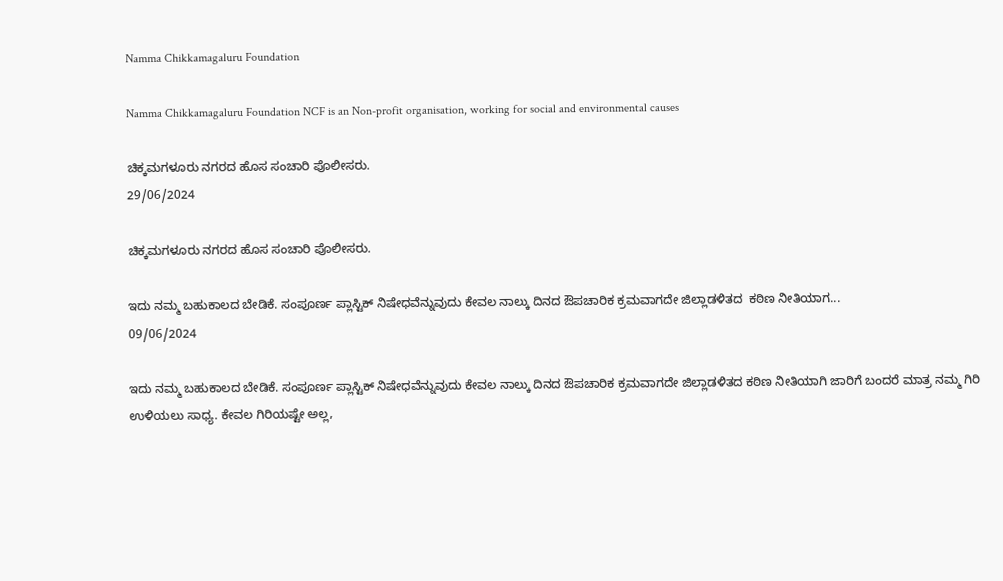Namma Chikkamagaluru Foundation

Namma Chikkamagaluru Foundation NCF is an Non-profit organisation, working for social and environmental causes

ಚಿಕ್ಕಮಗಳೂರು ನಗರದ ಹೊಸ ಸಂಚಾರಿ ಪೊಲೀಸರು.
29/06/2024

ಚಿಕ್ಕಮಗಳೂರು ನಗರದ ಹೊಸ ಸಂಚಾರಿ ಪೊಲೀಸರು.

ಇದು ನಮ್ಮ ಬಹುಕಾಲದ ಬೇಡಿಕೆ. ಸಂಪೂರ್ಣ ಪ್ಲಾಸ್ಟಿಕ್ ನಿಷೇಧವೆನ್ನುವುದು ಕೇವಲ ನಾಲ್ಕು ದಿನದ ಔಪಚಾರಿಕ ಕ್ರಮವಾಗದೇ ಜಿಲ್ಲಾಡಳಿತದ  ಕಠಿಣ ನೀತಿಯಾಗ...
09/06/2024

ಇದು ನಮ್ಮ ಬಹುಕಾಲದ ಬೇಡಿಕೆ. ಸಂಪೂರ್ಣ ಪ್ಲಾಸ್ಟಿಕ್ ನಿಷೇಧವೆನ್ನುವುದು ಕೇವಲ ನಾಲ್ಕು ದಿನದ ಔಪಚಾರಿಕ ಕ್ರಮವಾಗದೇ ಜಿಲ್ಲಾಡಳಿತದ ಕಠಿಣ ನೀತಿಯಾಗಿ ಜಾರಿಗೆ ಬಂದರೆ ಮಾತ್ರ ನಮ್ಮ ಗಿರಿ ಉಳಿಯಲು ಸಾಧ್ಯ. ಕೇವಲ ಗಿರಿಯಷ್ಟೇ ಅಲ್ಲ,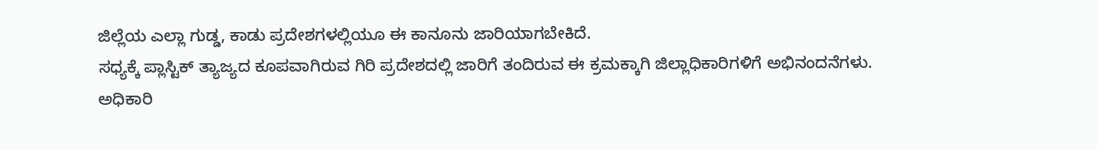ಜಿಲ್ಲೆಯ ಎಲ್ಲಾ ಗುಡ್ಡ, ಕಾಡು ಪ್ರದೇಶಗಳಲ್ಲಿಯೂ ಈ ಕಾನೂನು ಜಾರಿಯಾಗಬೇಕಿದೆ.
ಸಧ್ಯಕ್ಕೆ ಪ್ಲಾಸ್ಟಿಕ್ ತ್ಯಾಜ್ಯದ ಕೂಪವಾಗಿರುವ ಗಿರಿ ಪ್ರದೇಶದಲ್ಲಿ ಜಾರಿಗೆ ತಂದಿರುವ ಈ ಕ್ರಮಕ್ಕಾಗಿ ಜಿಲ್ಲಾಧಿಕಾರಿಗಳಿಗೆ ಅಭಿನಂದನೆಗಳು.
ಅಧಿಕಾರಿ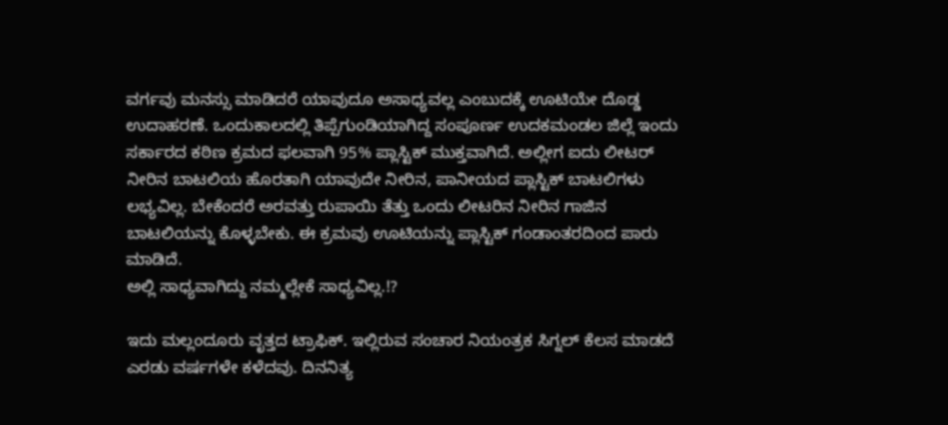ವರ್ಗವು ಮನಸ್ಸು ಮಾಡಿದರೆ ಯಾವುದೂ ಅಸಾಧ್ಯವಲ್ಲ ಎಂಬುದಕ್ಕೆ ಊಟಿಯೇ ದೊಡ್ಡ ಉದಾಹರಣೆ. ಒಂದುಕಾಲದಲ್ಲಿ ತಿಪ್ಪೆಗುಂಡಿಯಾಗಿದ್ದ ಸಂಪೂರ್ಣ ಉದಕಮಂಡಲ ಜಿಲ್ಲೆ ಇಂದು ಸರ್ಕಾರದ ಕಠಿಣ ಕ್ರಮದ ಫಲವಾಗಿ 95% ಪ್ಲಾಸ್ಟಿಕ್ ಮುಕ್ತವಾಗಿದೆ. ಅಲ್ಲೀಗ ಐದು ಲೀಟರ್ ನೀರಿನ ಬಾಟಲಿಯ ಹೊರತಾಗಿ ಯಾವುದೇ ನೀರಿನ, ಪಾನೀಯದ ಪ್ಲಾಸ್ಟಿಕ್ ಬಾಟಲಿಗಳು ಲಭ್ಯವಿಲ್ಲ. ಬೇಕೆಂದರೆ ಅರವತ್ತು ರುಪಾಯಿ ತೆತ್ತು ಒಂದು ಲೀಟರಿನ ನೀರಿನ ಗಾಜಿನ ಬಾಟಲಿಯನ್ನು ಕೊಳ್ಳಬೇಕು. ಈ ಕ್ರಮವು ಊಟಿಯನ್ನು ಪ್ಲಾಸ್ಟಿಕ್ ಗಂಡಾಂತರದಿಂದ ಪಾರು ಮಾಡಿದೆ.
ಅಲ್ಲಿ ಸಾಧ್ಯವಾಗಿದ್ದು ನಮ್ಮಲ್ಲೇಕೆ ಸಾಧ್ಯವಿಲ್ಲ.!?

ಇದು ಮಲ್ಲಂದೂರು ವೃತ್ತದ ಟ್ರಾಫಿಕ್. ಇಲ್ಲಿರುವ ಸಂಚಾರ ನಿಯಂತ್ರಕ ಸಿಗ್ನಲ್ ಕೆಲಸ ಮಾಡದೆ ಎರಡು ವರ್ಷಗಳೇ ಕಳೆದವು. ದಿನನಿತ್ಯ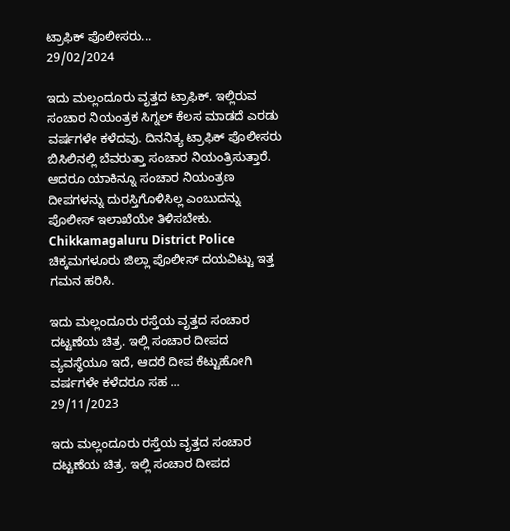ಟ್ರಾಫಿಕ್ ಪೊಲೀಸರು...
29/02/2024

ಇದು ಮಲ್ಲಂದೂರು ವೃತ್ತದ ಟ್ರಾಫಿಕ್. ಇಲ್ಲಿರುವ ಸಂಚಾರ ನಿಯಂತ್ರಕ ಸಿಗ್ನಲ್ ಕೆಲಸ ಮಾಡದೆ ಎರಡು ವರ್ಷಗಳೇ ಕಳೆದವು. ದಿನನಿತ್ಯ ಟ್ರಾಫಿಕ್ ಪೊಲೀಸರು ಬಿಸಿಲಿನಲ್ಲಿ ಬೆವರುತ್ತಾ ಸಂಚಾರ ನಿಯಂತ್ರಿಸುತ್ತಾರೆ. ಆದರೂ ಯಾಕಿನ್ನೂ ಸಂಚಾರ ನಿಯಂತ್ರಣ ದೀಪಗಳನ್ನು ದುರಸ್ತಿಗೊಳಿಸಿಲ್ಲ ಎಂಬುದನ್ನು ಪೊಲೀಸ್ ಇಲಾಖೆಯೇ ತಿಳಿಸಬೇಕು.
Chikkamagaluru District Police ಚಿಕ್ಕಮಗಳೂರು ಜಿಲ್ಲಾ ಪೊಲೀಸ್ ದಯವಿಟ್ಟು ಇತ್ತ ಗಮನ ಹರಿಸಿ.

ಇದು ಮಲ್ಲಂದೂರು ರಸ್ತೆಯ ವೃತ್ತದ ಸಂಚಾರ ದಟ್ಟಣೆಯ ಚಿತ್ರ. ಇಲ್ಲಿ ಸಂಚಾರ ದೀಪದ ವ್ಯವಸ್ಥೆಯೂ ಇದೆ, ಆದರೆ ದೀಪ ಕೆಟ್ಟುಹೋಗಿ ವರ್ಷಗಳೇ ಕಳೆದರೂ ಸಹ ...
29/11/2023

ಇದು ಮಲ್ಲಂದೂರು ರಸ್ತೆಯ ವೃತ್ತದ ಸಂಚಾರ ದಟ್ಟಣೆಯ ಚಿತ್ರ. ಇಲ್ಲಿ ಸಂಚಾರ ದೀಪದ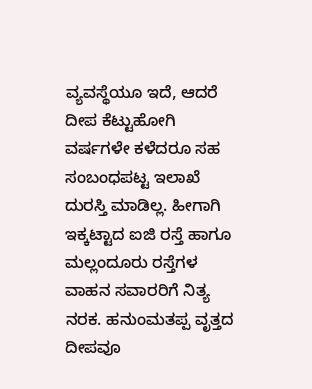ವ್ಯವಸ್ಥೆಯೂ ಇದೆ, ಆದರೆ ದೀಪ ಕೆಟ್ಟುಹೋಗಿ ವರ್ಷಗಳೇ ಕಳೆದರೂ ಸಹ ಸಂಬಂಧಪಟ್ಟ ಇಲಾಖೆ ದುರಸ್ತಿ ಮಾಡಿಲ್ಲ. ಹೀಗಾಗಿ ಇಕ್ಕಟ್ಟಾದ ಐಜಿ ರಸ್ತೆ ಹಾಗೂ ಮಲ್ಲಂದೂರು ರಸ್ತೆಗಳ ವಾಹನ ಸವಾರರಿಗೆ ನಿತ್ಯ ನರಕ. ಹನುಂಮತಪ್ಪ ವೃತ್ತದ ದೀಪವೂ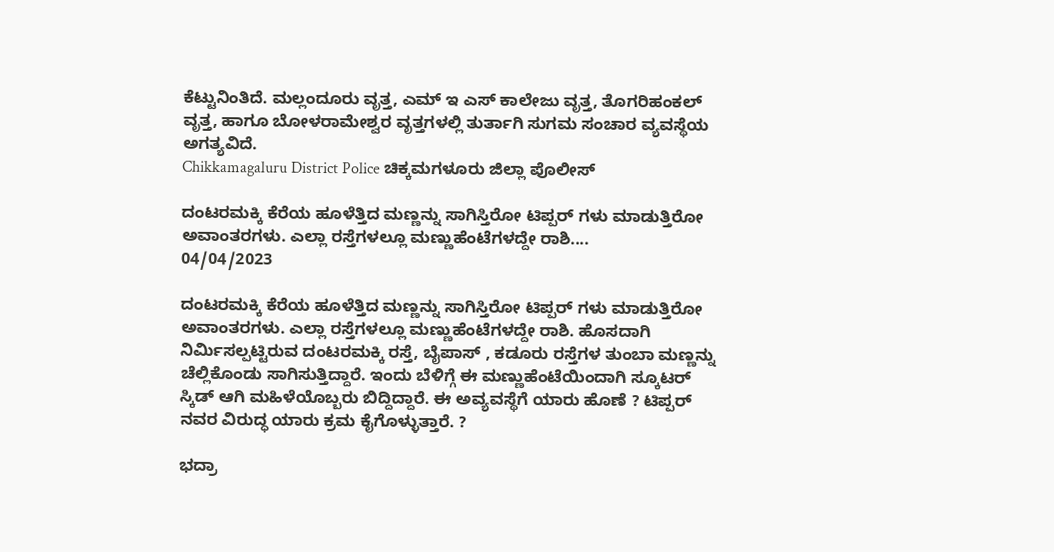ಕೆಟ್ಟುನಿಂತಿದೆ. ಮಲ್ಲಂದೂರು ವೃತ್ತ, ಎಮ್ ಇ ಎಸ್ ಕಾಲೇಜು ವೃತ್ತ, ತೊಗರಿಹಂಕಲ್ ವೃತ್ತ, ಹಾಗೂ ಬೋಳರಾಮೇಶ್ವರ ವೃತ್ತಗಳಲ್ಲಿ ತುರ್ತಾಗಿ ಸುಗಮ ಸಂಚಾರ ವ್ಯವಸ್ಥೆಯ ಅಗತ್ಯವಿದೆ.
Chikkamagaluru District Police ಚಿಕ್ಕಮಗಳೂರು ಜಿಲ್ಲಾ ಪೊಲೀಸ್

ದಂಟರಮಕ್ಕಿ ಕೆರೆಯ ಹೂಳೆತ್ತಿದ ಮಣ್ಣನ್ನು ಸಾಗಿಸ್ತಿರೋ ಟಿಪ್ಪರ್ ಗಳು ಮಾಡುತ್ತಿರೋ ಅವಾಂತರಗಳು. ಎಲ್ಲಾ ರಸ್ತೆಗಳಲ್ಲೂ ಮಣ್ಣುಹೆಂಟೆಗಳದ್ದೇ ರಾಶಿ....
04/04/2023

ದಂಟರಮಕ್ಕಿ ಕೆರೆಯ ಹೂಳೆತ್ತಿದ ಮಣ್ಣನ್ನು ಸಾಗಿಸ್ತಿರೋ ಟಿಪ್ಪರ್ ಗಳು ಮಾಡುತ್ತಿರೋ ಅವಾಂತರಗಳು. ಎಲ್ಲಾ ರಸ್ತೆಗಳಲ್ಲೂ ಮಣ್ಣುಹೆಂಟೆಗಳದ್ದೇ ರಾಶಿ. ಹೊಸದಾಗಿ ನಿರ್ಮಿಸಲ್ಪಟ್ಟಿರುವ ದಂಟರಮಕ್ಕಿ ರಸ್ತೆ, ಬೈಪಾಸ್ , ಕಡೂರು ರಸ್ತೆಗಳ ತುಂಬಾ ಮಣ್ಣನ್ನು ಚೆಲ್ಲಿಕೊಂಡು ಸಾಗಿಸುತ್ತಿದ್ದಾರೆ. ಇಂದು ಬೆಳಿಗ್ಗೆ ಈ ಮಣ್ಣುಹೆಂಟೆಯಿಂದಾಗಿ ಸ್ಕೂಟರ್ ಸ್ಕಿಡ್ ಆಗಿ ಮಹಿಳೆಯೊಬ್ಬರು ಬಿದ್ದಿದ್ದಾರೆ. ಈ ಅವ್ಯವಸ್ಥೆಗೆ ಯಾರು ಹೊಣೆ ? ಟಿಪ್ಪರ್ ನವರ ವಿರುದ್ಧ ಯಾರು ಕ್ರಮ ಕೈಗೊಳ್ಳುತ್ತಾರೆ. ?

ಭದ್ರಾ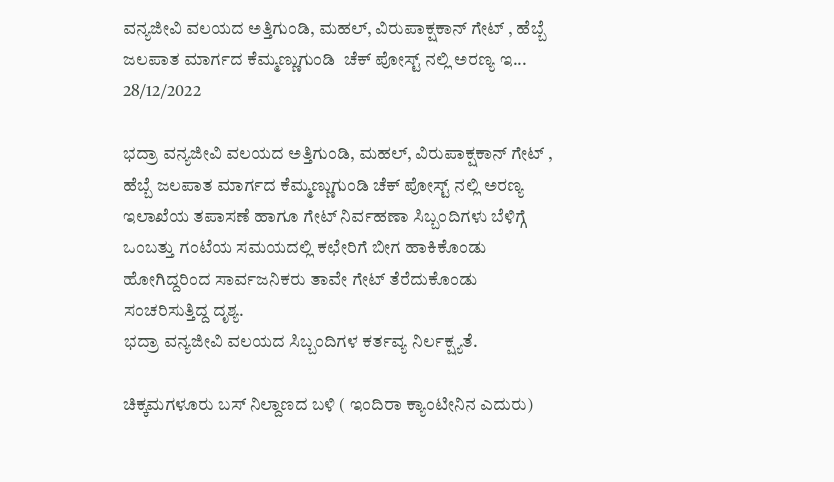ವನ್ಯಜೀವಿ ವಲಯದ ಅತ್ತಿಗುಂಡಿ, ಮಹಲ್, ವಿರುಪಾಕ್ಷಕಾನ್ ಗೇಟ್ , ಹೆಬ್ಬೆ ಜಲಪಾತ ಮಾರ್ಗದ ಕೆಮ್ಮಣ್ಣುಗುಂಡಿ  ಚೆಕ್ ಪೋಸ್ಟ್ ನಲ್ಲಿ ಅರಣ್ಯ ಇ...
28/12/2022

ಭದ್ರಾ ವನ್ಯಜೀವಿ ವಲಯದ ಅತ್ತಿಗುಂಡಿ, ಮಹಲ್, ವಿರುಪಾಕ್ಷಕಾನ್ ಗೇಟ್ , ಹೆಬ್ಬೆ ಜಲಪಾತ ಮಾರ್ಗದ ಕೆಮ್ಮಣ್ಣುಗುಂಡಿ ಚೆಕ್ ಪೋಸ್ಟ್ ನಲ್ಲಿ ಅರಣ್ಯ ಇಲಾಖೆಯ ತಪಾಸಣೆ ಹಾಗೂ ಗೇಟ್ ನಿರ್ವಹಣಾ ಸಿಬ್ಬಂದಿಗಳು ಬೆಳಿಗ್ಗೆ ಒಂಬತ್ತು ಗಂಟೆಯ ಸಮಯದಲ್ಲಿ ಕಛೇರಿಗೆ ಬೀಗ ಹಾಕಿಕೊಂಡು ಹೋಗಿದ್ದರಿಂದ ಸಾರ್ವಜನಿಕರು ತಾವೇ ಗೇಟ್ ತೆರೆದುಕೊಂಡು ಸಂಚರಿಸುತ್ತಿದ್ದ ದೃಶ್ಯ.
ಭದ್ರಾ ವನ್ಯಜೀವಿ ವಲಯದ ಸಿಬ್ಬಂದಿಗಳ ಕರ್ತವ್ಯ ನಿರ್ಲಕ್ಷ್ಯತೆ.

ಚಿಕ್ಕಮಗಳೂರು ಬಸ್ ನಿಲ್ದಾಣದ ಬಳಿ ( ಇಂದಿರಾ ಕ್ಯಾಂಟೀನಿನ ಎದುರು)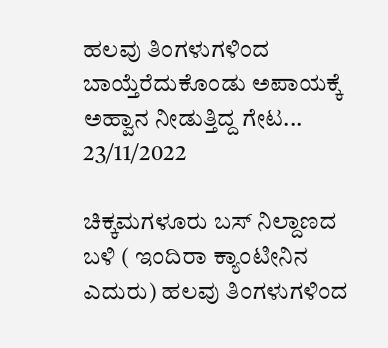ಹಲವು ತಿಂಗಳುಗಳಿಂದ ಬಾಯ್ತೆರೆದುಕೊಂಡು ಅಪಾಯಕ್ಕೆ ಅಹ್ವಾನ ನೀಡುತ್ತಿದ್ದ ಗೇಟ...
23/11/2022

ಚಿಕ್ಕಮಗಳೂರು ಬಸ್ ನಿಲ್ದಾಣದ ಬಳಿ ( ಇಂದಿರಾ ಕ್ಯಾಂಟೀನಿನ ಎದುರು) ಹಲವು ತಿಂಗಳುಗಳಿಂದ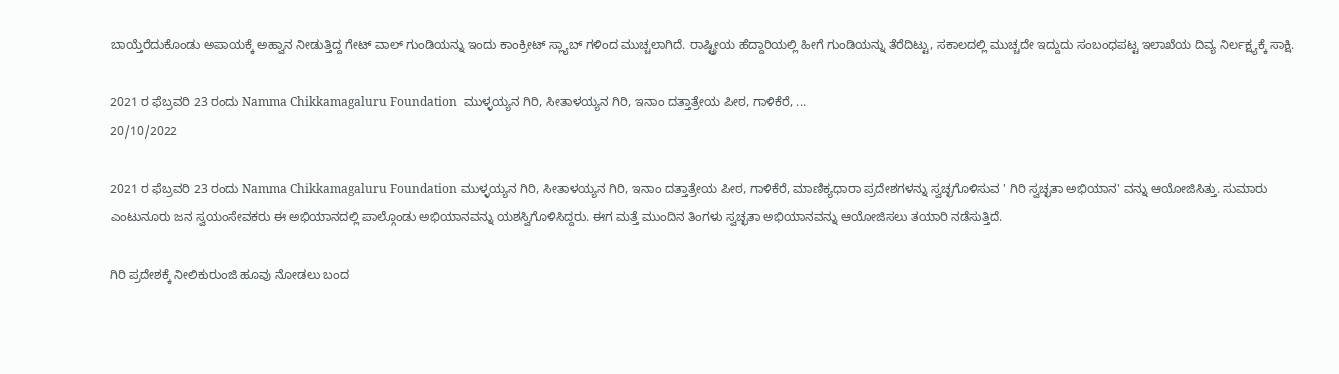ಬಾಯ್ತೆರೆದುಕೊಂಡು ಅಪಾಯಕ್ಕೆ ಅಹ್ವಾನ ನೀಡುತ್ತಿದ್ದ ಗೇಟ್ ವಾಲ್ ಗುಂಡಿಯನ್ನು ಇಂದು ಕಾಂಕ್ರೀಟ್ ಸ್ಲ್ಯಾಬ್ ಗಳಿಂದ ಮುಚ್ಚಲಾಗಿದೆ. ರಾಷ್ಟ್ರೀಯ ಹೆದ್ದಾರಿಯಲ್ಲಿ ಹೀಗೆ ಗುಂಡಿಯನ್ನು ತೆರೆದಿಟ್ಟು, ಸಕಾಲದಲ್ಲಿ ಮುಚ್ಚದೇ ಇದ್ದುದು ಸಂಬಂಧಪಟ್ಟ ಇಲಾಖೆಯ ದಿವ್ಯ ನಿರ್ಲಕ್ಷ್ಯಕ್ಕೆ ಸಾಕ್ಷಿ.

2021 ರ ಫೆಬ್ರವರಿ 23 ರಂದು Namma Chikkamagaluru Foundation  ಮುಳ್ಳಯ್ಯನ ಗಿರಿ, ಸೀತಾಳಯ್ಯನ ಗಿರಿ, ಇನಾಂ ದತ್ತಾತ್ರೇಯ ಪೀಠ, ಗಾಳಿಕೆರೆ, ...
20/10/2022

2021 ರ ಫೆಬ್ರವರಿ 23 ರಂದು Namma Chikkamagaluru Foundation ಮುಳ್ಳಯ್ಯನ ಗಿರಿ, ಸೀತಾಳಯ್ಯನ ಗಿರಿ, ಇನಾಂ ದತ್ತಾತ್ರೇಯ ಪೀಠ, ಗಾಳಿಕೆರೆ, ಮಾಣಿಕ್ಯಧಾರಾ ಪ್ರದೇಶಗಳನ್ನು ಸ್ವಚ್ಛಗೊಳಿಸುವ ' ಗಿರಿ ಸ್ವಚ್ಛತಾ ಅಭಿಯಾನ' ವನ್ನು ಆಯೋಜಿಸಿತ್ತು. ಸುಮಾರು ಎಂಟುನೂರು ಜನ ಸ್ವಯಂಸೇವಕರು ಈ ಅಭಿಯಾನದಲ್ಲಿ ಪಾಲ್ಗೊಂಡು ಅಭಿಯಾನವನ್ನು ಯಶಸ್ವಿಗೊಳಿಸಿದ್ದರು. ಈಗ ಮತ್ತೆ ಮುಂದಿನ ತಿಂಗಳು ಸ್ವಚ್ಛತಾ ಅಭಿಯಾನವನ್ನು ಆಯೋಜಿಸಲು ತಯಾರಿ ನಡೆಸುತ್ತಿದೆ.

ಗಿರಿ ಪ್ರದೇಶಕ್ಕೆ ನೀಲಿಕುರುಂಜಿ ಹೂವು ನೋಡಲು ಬಂದ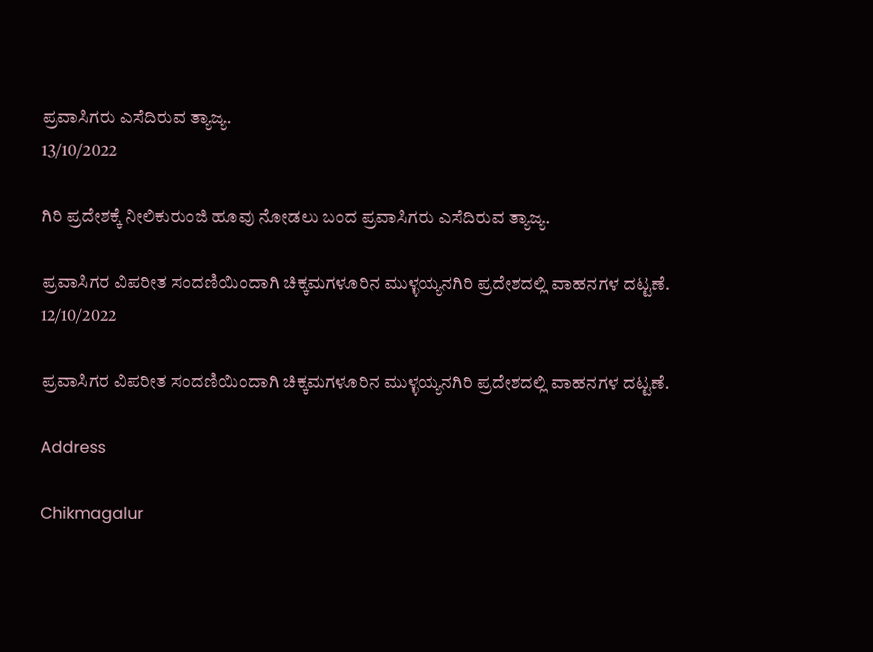ಪ್ರವಾಸಿಗರು ಎಸೆದಿರುವ ತ್ಯಾಜ್ಯ.
13/10/2022

ಗಿರಿ ಪ್ರದೇಶಕ್ಕೆ ನೀಲಿಕುರುಂಜಿ ಹೂವು ನೋಡಲು ಬಂದ ಪ್ರವಾಸಿಗರು ಎಸೆದಿರುವ ತ್ಯಾಜ್ಯ.

ಪ್ರವಾಸಿಗರ ವಿಪರೀತ ಸಂದಣಿಯಿಂದಾಗಿ ಚಿಕ್ಕಮಗಳೂರಿನ ಮುಳ್ಳಯ್ಯನಗಿರಿ ಪ್ರದೇಶದಲ್ಲಿ ವಾಹನಗಳ ದಟ್ಟಣೆ.
12/10/2022

ಪ್ರವಾಸಿಗರ ವಿಪರೀತ ಸಂದಣಿಯಿಂದಾಗಿ ಚಿಕ್ಕಮಗಳೂರಿನ ಮುಳ್ಳಯ್ಯನಗಿರಿ ಪ್ರದೇಶದಲ್ಲಿ ವಾಹನಗಳ ದಟ್ಟಣೆ.

Address

Chikmagalur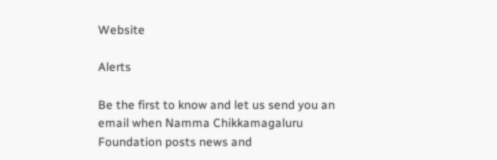Website

Alerts

Be the first to know and let us send you an email when Namma Chikkamagaluru Foundation posts news and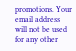promotions. Your email address will not be used for any other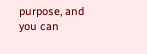purpose, and you can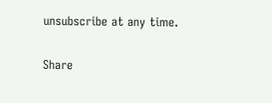unsubscribe at any time.

Share